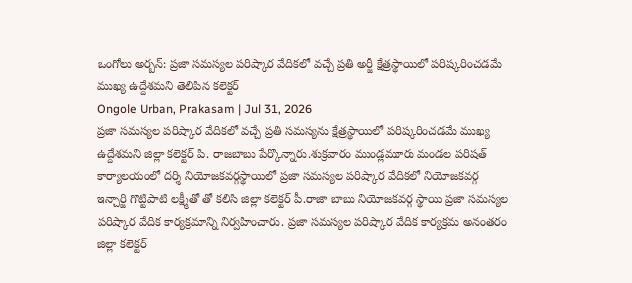ఒంగోలు అర్బన్: ప్రజా సమస్యల పరిష్కార వేదికలో వచ్చే ప్రతి అర్జీ క్షేత్రస్థాయిలో పరిష్కరించడమే ముఖ్య ఉద్దేశమని తెలిపిన కలెక్టర్
Ongole Urban, Prakasam | Jul 31, 2026
ప్రజా సమస్యల పరిష్కార వేదికలో వచ్చే ప్రతి సమస్యను క్షేత్రస్థాయిలో పరిష్కరించడమే ముఖ్య ఉద్దేశమని జిల్లా కలెక్టర్ పి. రాజబాబు పేర్కొన్నారు.శుక్రవారం ముండ్లమూరు మండల పరిషత్ కార్యాలయంలో దర్శి నియోజకవర్గస్థాయిలో ప్రజా సమస్యల పరిష్కార వేదికలో నియోజకవర్గ ఇన్చార్జి గొట్టిపాటి లక్ష్మీతో తో కలిసి జిల్లా కలెక్టర్ పీ.రాజా బాబు నియోజకవర్గ స్థాయి ప్రజా సమస్యల పరిష్కార వేదిక కార్యక్రమాన్ని నిర్వహించారు. ప్రజా సమస్యల పరిష్కార వేదిక కార్యక్రమ అనంతరం జిల్లా కలెక్టర్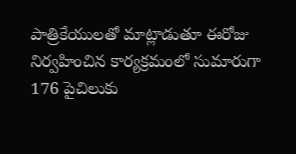పాత్రికేయులతో మాట్లాడుతూ ఈరోజు నిర్వహించిన కార్యక్రమంలో సుమారుగా 176 పైచిలుకు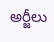అర్జీలు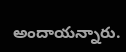అందాయన్నారు.